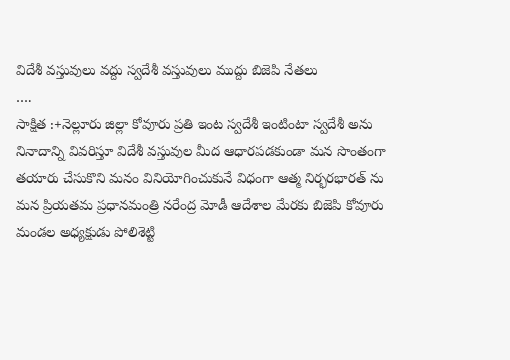విదేశీ వస్తువులు వద్దు స్వదేశీ వస్తువులు ముద్దు బిజెపి నేతలు
….
సాక్షిత :+నెల్లూరు జిల్లా కోవూరు ప్రతి ఇంట స్వదేశీ ఇంటింటా స్వదేశీ అను నినాదాన్ని వివరిస్తూ విదేశీ వస్తువుల మీద ఆధారపడకుండా మన సొంతంగా తయారు చేసుకొని మనం వినియోగించుకునే విధంగా ఆత్మ నిర్భరభారత్ ను మన ప్రియతమ ప్రధానమంత్రి నరేంద్ర మోడీ ఆదేశాల మేరకు బిజెపి కోవూరు మండల అధ్యక్షుడు పోలిశెట్టి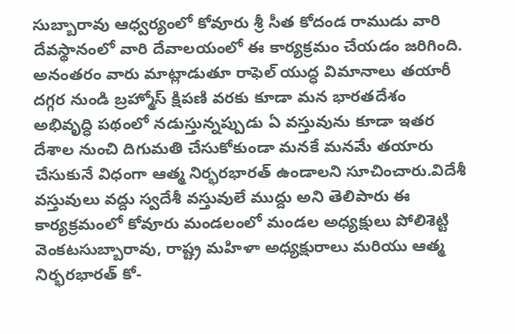సుబ్బారావు ఆధ్వర్యంలో కోవూరు శ్రీ సీత కోదండ రాముడు వారి దేవస్థానంలో వారి దేవాలయంలో ఈ కార్యక్రమం చేయడం జరిగింది. అనంతరం వారు మాట్లాడుతూ రాఫెల్ యుద్ధ విమానాలు తయారీ దగ్గర నుండి బ్రహ్మోస్ క్షిపణి వరకు కూడా మన భారతదేశం అభివృద్ధి పథంలో నడుస్తున్నప్పుడు ఏ వస్తువును కూడా ఇతర దేశాల నుంచి దిగుమతి చేసుకోకుండా మనకే మనమే తయారు చేసుకునే విధంగా ఆత్మ నిర్భరభారత్ ఉండాలని సూచించారు.విదేశీ వస్తువులు వద్దు స్వదేశీ వస్తువులే ముద్దు అని తెలిపారు ఈ కార్యక్రమంలో కోవూరు మండలంలో మండల అధ్యక్షులు పోలిశెట్టి వెంకటసుబ్బారావు, రాష్ట్ర మహిళా అధ్యక్షురాలు మరియు ఆత్మ నిర్భరభారత్ కో-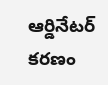ఆర్డినేటర్ కరణం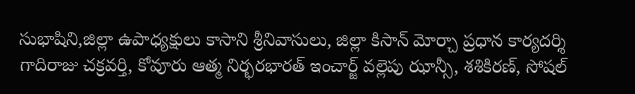సుభాషిని,జిల్లా ఉపాధ్యక్షులు కాసాని శ్రీనివాసులు, జిల్లా కిసాన్ మోర్చా ప్రధాన కార్యదర్శి గాదిరాజు చక్రవర్తి, కోవూరు ఆత్మ నిర్భరభారత్ ఇంచార్జ్ వల్లెపు ఝాన్సీ, శశికిరణ్, సోషల్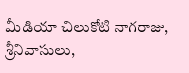మీడియా చిలుకోటి నాగరాజు, శ్రీనివాసులు,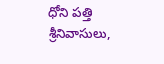ధోని పత్తి శ్రీనివాసులు,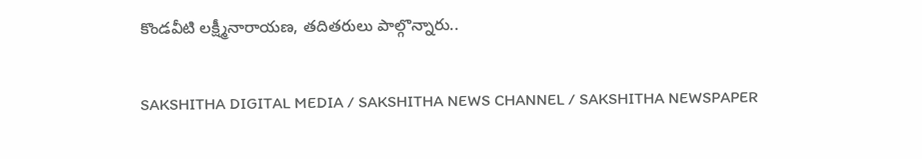కొండవీటి లక్ష్మీనారాయణ, తదితరులు పాల్గొన్నారు..

SAKSHITHA DIGITAL MEDIA / SAKSHITHA NEWS CHANNEL / SAKSHITHA NEWSPAPER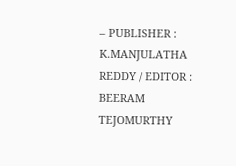– PUBLISHER : K.MANJULATHA REDDY / EDITOR : BEERAM TEJOMURTHY